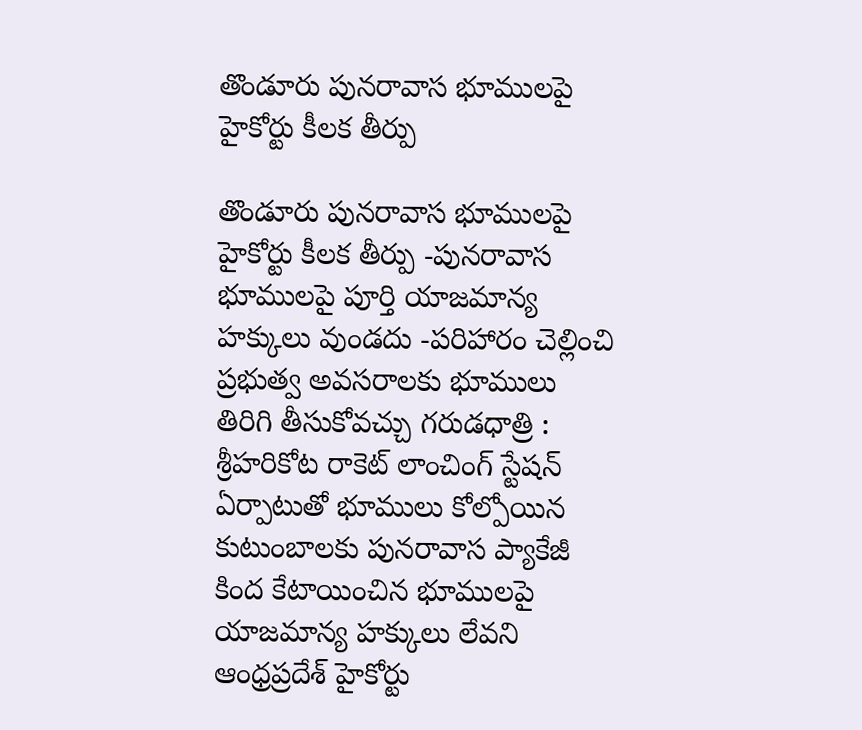తొండూరు పునరావాస భూములపై హైకోర్టు కీలక తీర్పు

తొండూరు పునరావాస భూములపై హైకోర్టు కీలక తీర్పు -పునరావాస భూములపై పూర్తి యాజమాన్య హక్కులు వుండదు -పరిహారం చెల్లించి ప్రభుత్వ అవసరాలకు భూములు తిరిగి తీసుకోవచ్చు గరుడధాత్రి : శ్రీహరికోట రాకెట్ లాంచింగ్ స్టేషన్ ఏర్పాటుతో భూములు కోల్పోయిన కుటుంబాలకు పునరావాస ప్యాకేజీ కింద కేటాయించిన భూములపై యాజమాన్య హక్కులు లేవని ఆంధ్రప్రదేశ్ హైకోర్టు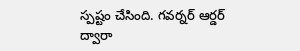స్పష్టం చేసింది. గవర్నర్ ఆర్డర్ ద్వారా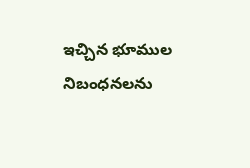ఇచ్చిన భూముల నిబంధనలను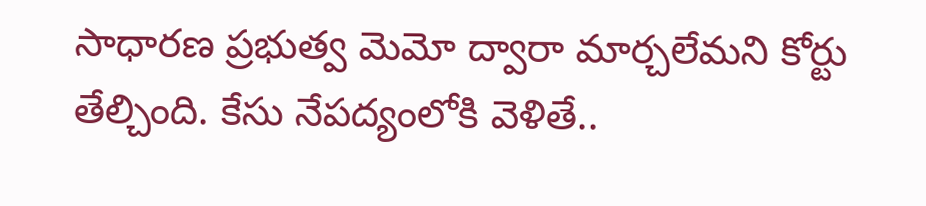సాధారణ ప్రభుత్వ మెమో ద్వారా మార్చలేమని కోర్టు తేల్చింది. కేసు నేపద్యంలోకి వెళితే..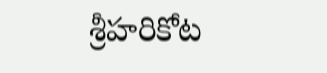శ్రీహరికోట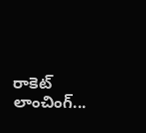రాకెట్ లాంచింగ్...